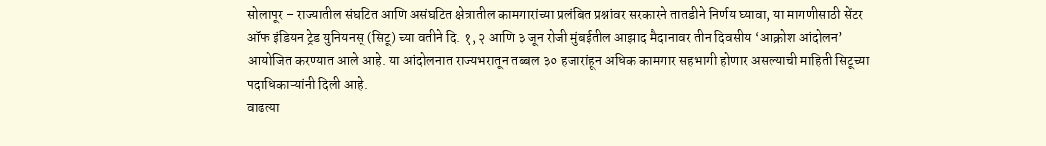सोलापूर – राज्यातील संघटित आणि असंघटित क्षेत्रातील कामगारांच्या प्रलंबित प्रश्नांवर सरकारने तातडीने निर्णय घ्यावा, या मागणीसाठी सेंटर ऑफ इंडियन ट्रेड युनियनस् (सिटू) च्या वतीने दि. १, २ आणि ३ जून रोजी मुंबईतील आझाद मैदानावर तीन दिवसीय ‘आक्रोश आंदोलन’ आयोजित करण्यात आले आहे. या आंदोलनात राज्यभरातून तब्बल ३० हजारांहून अधिक कामगार सहभागी होणार असल्याची माहिती सिटूच्या पदाधिकाऱ्यांनी दिली आहे.
वाढत्या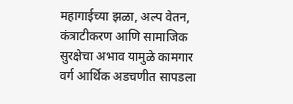महागाईच्या झळा, अल्प वेतन, कंत्राटीकरण आणि सामाजिक सुरक्षेचा अभाव यामुळे कामगार वर्ग आर्थिक अडचणीत सापडला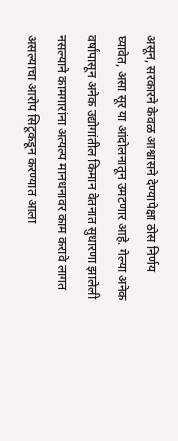असून, सरकारने केवळ आश्वासने देण्यापेक्षा ठोस निर्णय घ्यावेत, असा सूर या आंदोलनातून उमटणार आहे. गेल्या अनेक वर्षांपासून अनेक उद्योगांतील किमान वेतनात सुधारणा झालेली नसल्याने कामगारांना अत्यल्प मानधनावर काम करावे लागत असल्याचा आरोप सिटूकडून करण्यात आला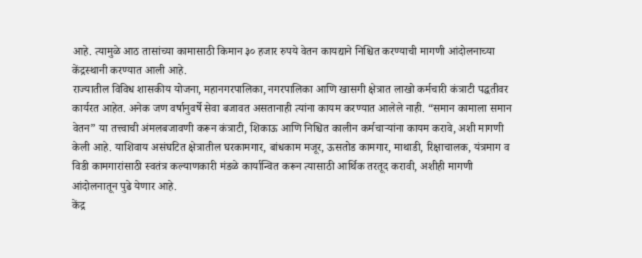आहे. त्यामुळे आठ तासांच्या कामासाठी किमान ३० हजार रुपये वेतन कायद्याने निश्चित करण्याची मागणी आंदोलनाच्या केंद्रस्थानी करण्यात आली आहे.
राज्यातील विविध शासकीय योजना, महानगरपालिका, नगरपालिका आणि खासगी क्षेत्रात लाखो कर्मचारी कंत्राटी पद्धतीवर कार्यरत आहेत. अनेक जण वर्षानुवर्षे सेवा बजावत असतानाही त्यांना कायम करण्यात आलेले नाही. “समान कामाला समान वेतन” या तत्त्वाची अंमलबजावणी करून कंत्राटी, शिकाऊ आणि निश्चित कालीन कर्मचाऱ्यांना कायम करावे, अशी मागणी केली आहे. याशिवाय असंघटित क्षेत्रातील घरकामगार, बांधकाम मजूर, ऊसतोड कामगार, माथाडी, रिक्षाचालक, यंत्रमाग व विडी कामगारांसाठी स्वतंत्र कल्याणकारी मंडळे कार्यान्वित करून त्यासाठी आर्थिक तरतूद करावी, अशीही मागणी आंदोलनातून पुढे येणार आहे.
केंद्र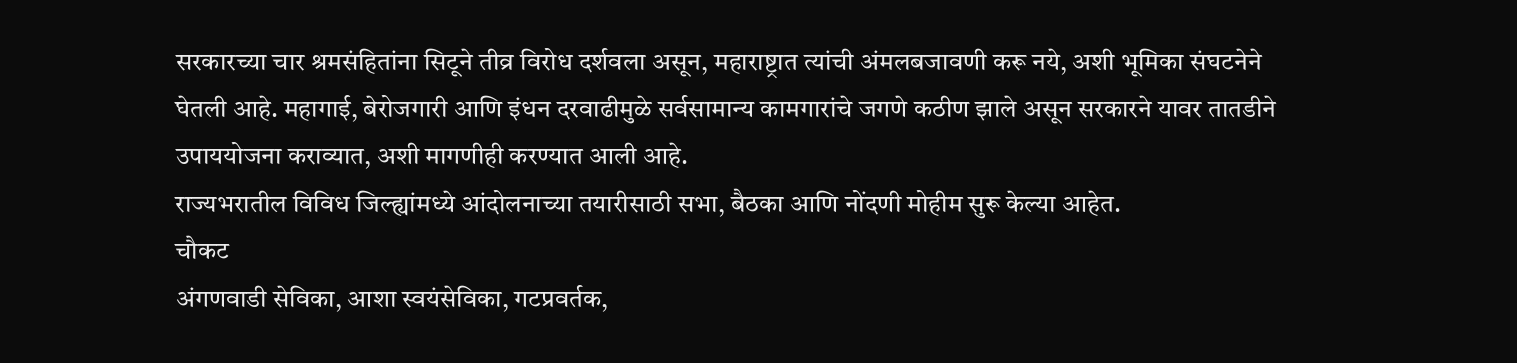सरकारच्या चार श्रमसंहितांना सिटूने तीव्र विरोध दर्शवला असून, महाराष्ट्रात त्यांची अंमलबजावणी करू नये, अशी भूमिका संघटनेने घेतली आहे. महागाई, बेरोजगारी आणि इंधन दरवाढीमुळे सर्वसामान्य कामगारांचे जगणे कठीण झाले असून सरकारने यावर तातडीने उपाययोजना कराव्यात, अशी मागणीही करण्यात आली आहे.
राज्यभरातील विविध जिल्ह्यांमध्ये आंदोलनाच्या तयारीसाठी सभा, बैठका आणि नोंदणी मोहीम सुरू केल्या आहेत.
चौकट
अंगणवाडी सेविका, आशा स्वयंसेविका, गटप्रवर्तक,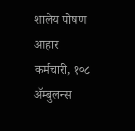शालेय पोषण आहार कर्मचारी, १०८ ॲम्बुलन्स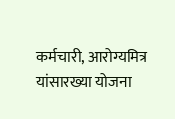कर्मचारी, आरोग्यमित्र यांसारख्या योजना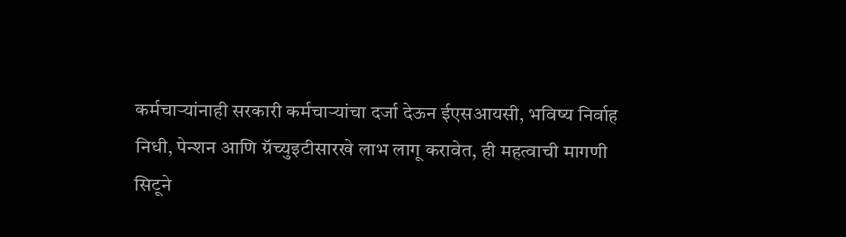कर्मचाऱ्यांनाही सरकारी कर्मचाऱ्यांचा दर्जा देऊन ईएसआयसी, भविष्य निर्वाह निधी, पेन्शन आणि ग्रॅच्युइटीसारखे लाभ लागू करावेत, ही महत्वाची मागणी सिटूने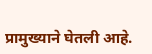प्रामुख्याने घेतली आहे.